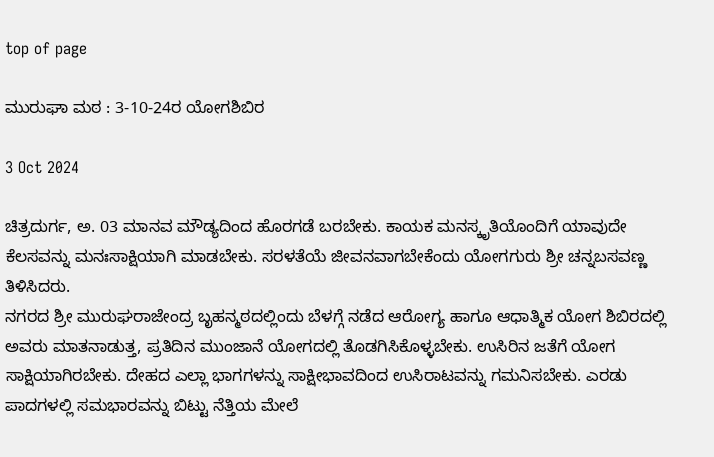top of page

ಮುರುಘಾ ಮಠ : 3-10-24ರ ಯೋಗಶಿಬಿರ

3 Oct 2024

ಚಿತ್ರದುರ್ಗ, ಅ. 03 ಮಾನವ ಮೌಡ್ಯದಿಂದ ಹೊರಗಡೆ ಬರಬೇಕು. ಕಾಯಕ ಮನಸ್ಕೃತಿಯೊಂದಿಗೆ ಯಾವುದೇ ಕೆಲಸವನ್ನು ಮನಃಸಾಕ್ಷಿಯಾಗಿ ಮಾಡಬೇಕು. ಸರಳತೆಯೆ ಜೀವನವಾಗಬೇಕೆಂದು ಯೋಗಗುರು ಶ್ರೀ ಚನ್ನಬಸವಣ್ಣ ತಿಳಿಸಿದರು.
ನಗರದ ಶ್ರೀ ಮುರುಘರಾಜೇಂದ್ರ ಬೃಹನ್ಮಠದಲ್ಲಿಂದು ಬೆಳಗ್ಗೆ ನಡೆದ ಆರೋಗ್ಯ ಹಾಗೂ ಆಧಾತ್ಮಿಕ ಯೋಗ ಶಿಬಿರದಲ್ಲಿ ಅವರು ಮಾತನಾಡುತ್ತ, ಪ್ರತಿದಿನ ಮುಂಜಾನೆ ಯೋಗದಲ್ಲಿ ತೊಡಗಿಸಿಕೊಳ್ಳಬೇಕು. ಉಸಿರಿನ ಜತೆಗೆ ಯೋಗ ಸಾಕ್ಷಿಯಾಗಿರಬೇಕು. ದೇಹದ ಎಲ್ಲಾ ಭಾಗಗಳನ್ನು ಸಾಕ್ಷೀಭಾವದಿಂದ ಉಸಿರಾಟವನ್ನು ಗಮನಿಸಬೇಕು. ಎರಡು ಪಾದಗಳಲ್ಲಿ ಸಮಭಾರವನ್ನು ಬಿಟ್ಟು ನೆತ್ತಿಯ ಮೇಲೆ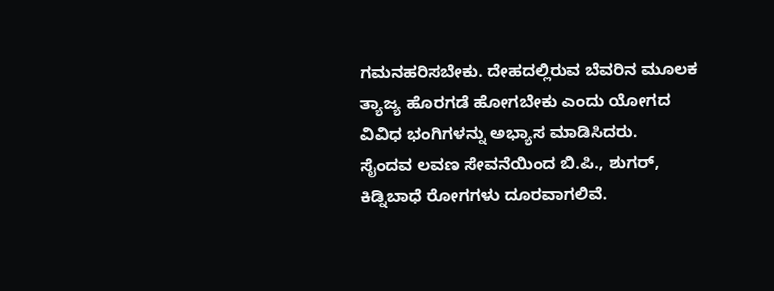ಗಮನಹರಿಸಬೇಕು. ದೇಹದಲ್ಲಿರುವ ಬೆವರಿನ ಮೂಲಕ ತ್ಯಾಜ್ಯ ಹೊರಗಡೆ ಹೋಗಬೇಕು ಎಂದು ಯೋಗದ ವಿವಿಧ ಭಂಗಿಗಳನ್ನು ಅಭ್ಯಾಸ ಮಾಡಿಸಿದರು.
ಸೈಂದವ ಲವಣ ಸೇವನೆಯಿಂದ ಬಿ.ಪಿ., ಶುಗರ್, ಕಿಡ್ನಿಬಾಧೆ ರೋಗಗಳು ದೂರವಾಗಲಿವೆ.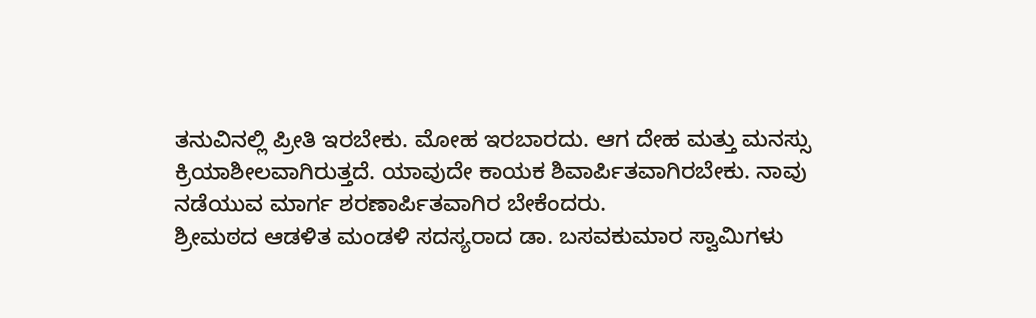ತನುವಿನಲ್ಲಿ ಪ್ರೀತಿ ಇರಬೇಕು. ಮೋಹ ಇರಬಾರದು. ಆಗ ದೇಹ ಮತ್ತು ಮನಸ್ಸು ಕ್ರಿಯಾಶೀಲವಾಗಿರುತ್ತದೆ. ಯಾವುದೇ ಕಾಯಕ ಶಿವಾರ್ಪಿತವಾಗಿರಬೇಕು. ನಾವು ನಡೆಯುವ ಮಾರ್ಗ ಶರಣಾರ್ಪಿತವಾಗಿರ ಬೇಕೆಂದರು.
ಶ್ರೀಮಠದ ಆಡಳಿತ ಮಂಡಳಿ ಸದಸ್ಯರಾದ ಡಾ. ಬಸವಕುಮಾರ ಸ್ವಾಮಿಗಳು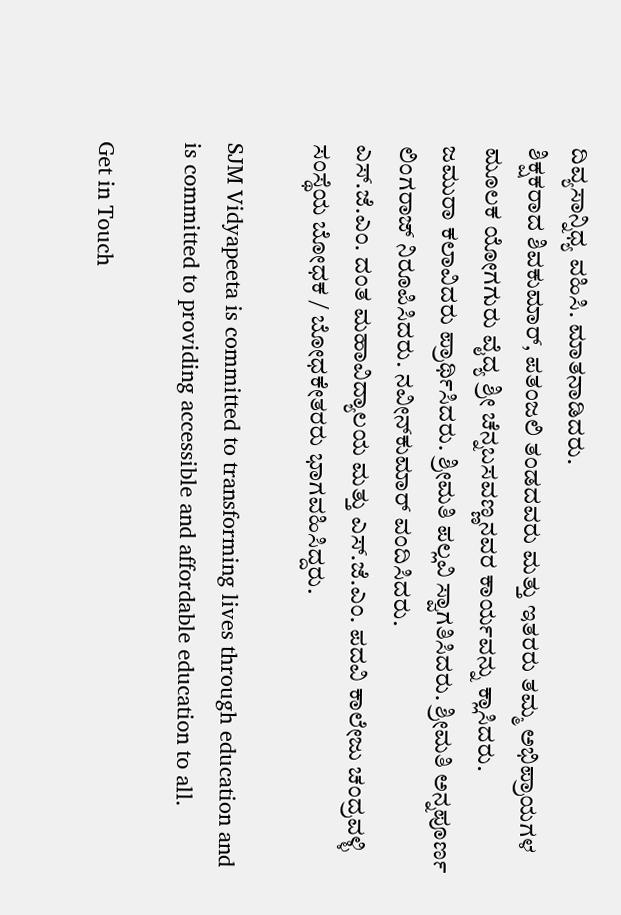ದಿವ್ಯಸಾನ್ನಿಧ್ಯ ವಹಿಸಿ. ಮಾತನಾಡಿದರು.
ಶಿಕ್ಷಕರಾದ ಶಿವಕುಮಾರ್, ಪತಂಜಲಿ ತಂಡದವರು ಮತ್ತು ಇತರರು ತಮ್ಮ ಅಭಿಪ್ರಾಯಗಳ ಮೂಲಕ ಯೋಗಗುರು ವೈದ್ಯ ಶ್ರೀ ಚೆನ್ನಬಸವಣ್ಣನವರ ಕಾರ್ಯವನ್ನು ಕ್ಲಾಸಿದರು.
ಜಮುರಾ ಕಲಾವಿದರು ಪ್ರಾರ್ಥಿಸಿದರು. ಶ್ರೀಮತಿ ಪಲ್ಲವಿ ಸ್ವಾಗತಿಸಿದರು. ಶ್ರೀಮತಿ ಅನ್ನಪೂರ್ಣ ಲಿಂಗರಾಜ್ ನಿರೂಪಿಸಿದರು. ನವೀನ್‌ಕುಮಾರ್ ವಂದಿಸಿದರು.
ಎಸ್.ಜೆ.ಎಂ. ದಂತ ಮಹಾವಿದ್ಯಾಲಯ ಮತ್ತು ಎಸ್.ಜೆ.ಎಂ. ಪದವಿ ಕಾಲೇಜು ಚಂದ್ರವಳ್ಳಿ ಸಂಸ್ಥೆಯ ಬೋಧಕ / ಬೋಧಕೇತರರು ಭಾಗವಹಿಸಿದ್ದರು.

SJM Vidyapeeta is committed to transforming lives through education and is committed to providing accessible and affordable education to all.

Get in Touch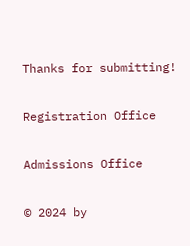Thanks for submitting!

Registration Office

Admissions Office

© 2024 by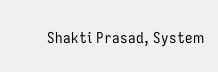Shakti Prasad, System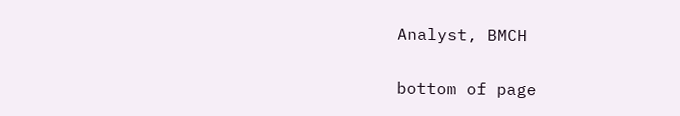Analyst, BMCH

bottom of page